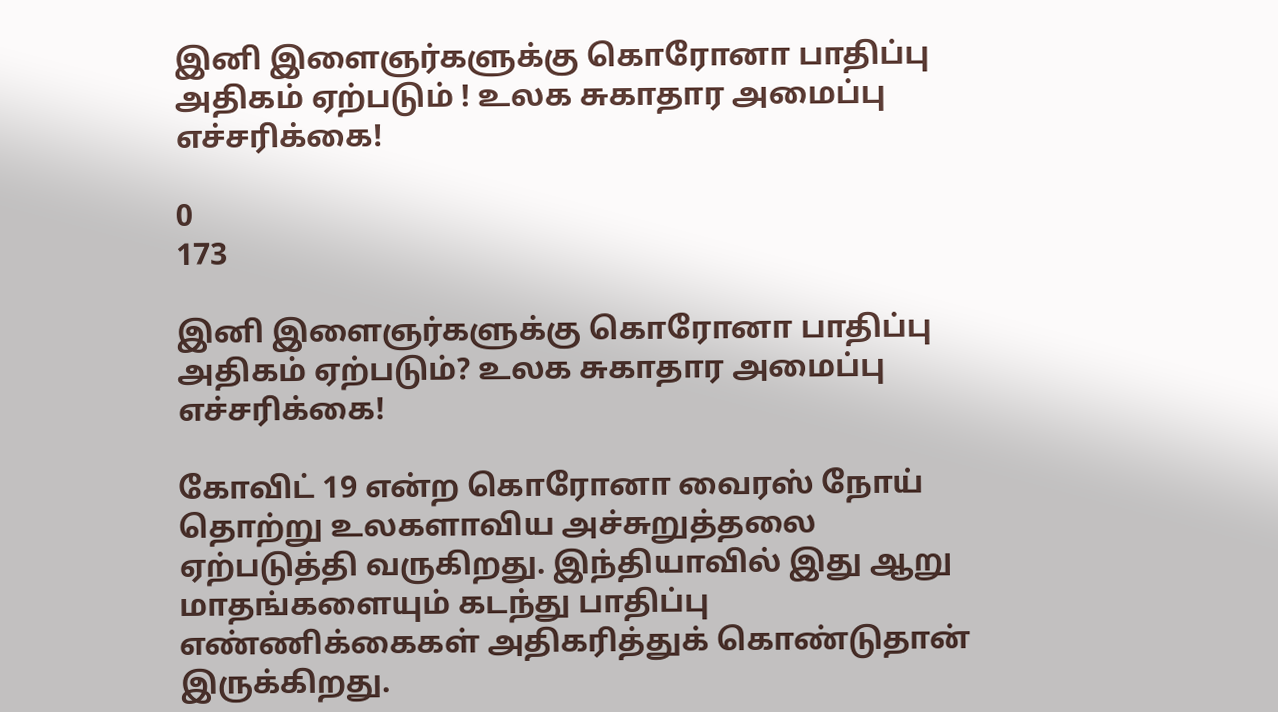இனி இளைஞர்களுக்கு கொரோனா பாதிப்பு அதிகம் ஏற்படும் ! உலக சுகாதார அமைப்பு எச்சரிக்கை!

0
173

இனி இளைஞர்களுக்கு கொரோனா பாதிப்பு அதிகம் ஏற்படும்? உலக சுகாதார அமைப்பு எச்சரிக்கை!

கோவிட் 19 என்ற கொரோனா வைரஸ் நோய் தொற்று உலகளாவிய அச்சுறுத்தலை ஏற்படுத்தி வருகிறது. இந்தியாவில் இது ஆறு மாதங்களையும் கடந்து பாதிப்பு எண்ணிக்கைகள் அதிகரித்துக் கொண்டுதான் இருக்கிறது.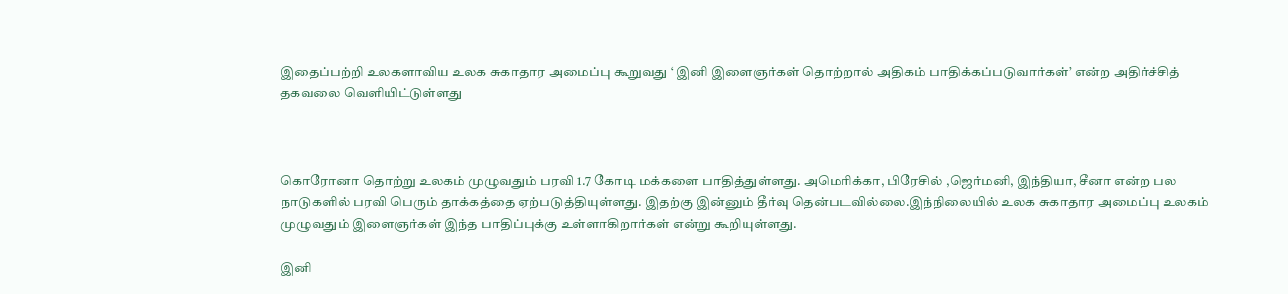இதைப்பற்றி உலகளாவிய உலக சுகாதார அமைப்பு கூறுவது ‘ இனி இளைஞர்கள் தொற்றால் அதிகம் பாதிக்கப்படுவார்கள்’ என்ற அதிர்ச்சித் தகவலை வெளியிட்டுள்ளது



கொரோனா தொற்று உலகம் முழுவதும் பரவி 1.7 கோடி மக்களை பாதித்துள்ளது. அமெரிக்கா, பிரேசில் ,ஜெர்மனி, இந்தியா, சீனா என்ற பல நாடுகளில் பரவி பெரும் தாக்கத்தை ஏற்படுத்தியுள்ளது. இதற்கு இன்னும் தீர்வு தென்படவில்லை.இந்நிலையில் உலக சுகாதார அமைப்பு உலகம் முழுவதும் இளைஞர்கள் இந்த பாதிப்புக்கு உள்ளாகிறார்கள் என்று கூறியுள்ளது.

இனி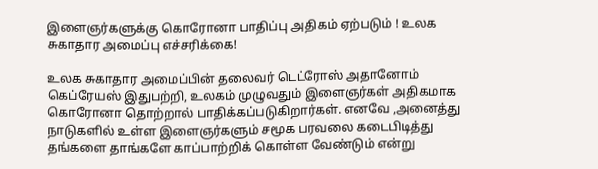இளைஞர்களுக்கு கொரோனா பாதிப்பு அதிகம் ஏற்படும் ! உலக சுகாதார அமைப்பு எச்சரிக்கை!

உலக சுகாதார அமைப்பின் தலைவர் டெட்ரோஸ் அதானோம் கெப்ரேயஸ் இதுபற்றி, உலகம் முழுவதும் இளைஞர்கள் அதிகமாக கொரோனா தொற்றால் பாதிக்கப்படுகிறார்கள். எனவே ,அனைத்து நாடுகளில் உள்ள இளைஞர்களும் சமூக பரவலை கடைபிடித்து தங்களை தாங்களே காப்பாற்றிக் கொள்ள வேண்டும் என்று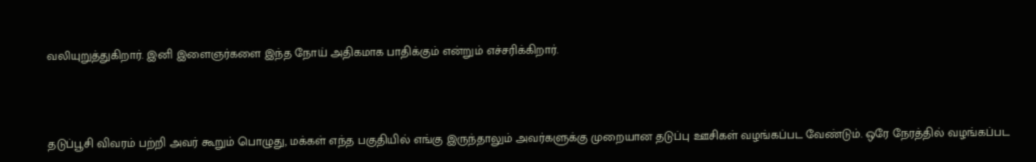வலியுறுத்துகிறார். இனி இளைஞர்களை இந்த நோய் அதிகமாக பாதிக்கும் என்றும் எச்சரிக்கிறார்.



தடுப்பூசி விவரம் பற்றி அவர் கூறும் பொழுது, மக்கள் எந்த பகுதியில் எங்கு இருந்தாலும் அவர்களுக்கு முறையான தடுப்பு ஊசிகள் வழங்கப்பட வேண்டும். ஒரே நேரத்தில் வழங்கப்பட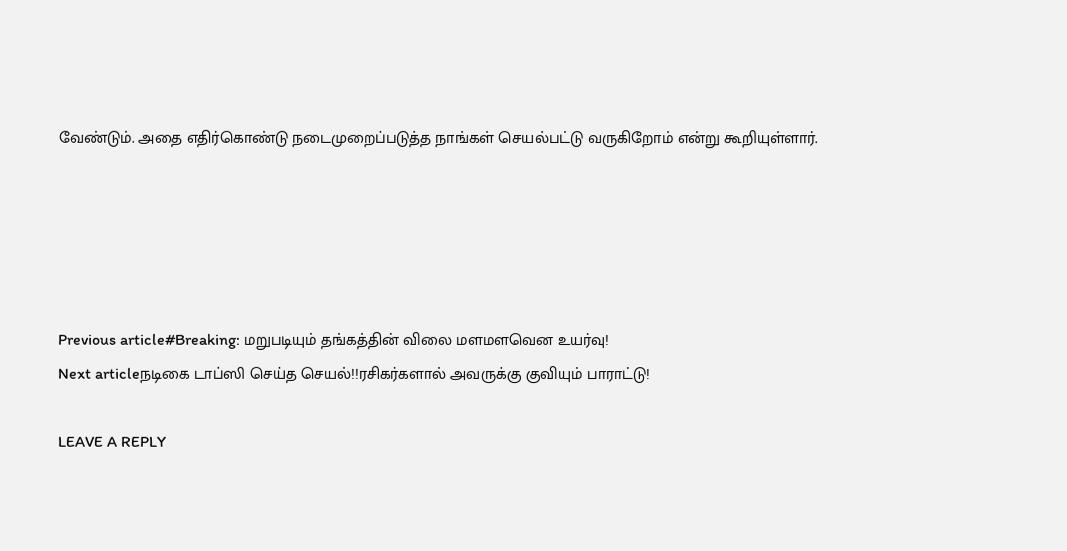வேண்டும். அதை எதிர்கொண்டு நடைமுறைப்படுத்த நாங்கள் செயல்பட்டு வருகிறோம் என்று கூறியுள்ளார்.





Previous article#Breaking: மறுபடியும் தங்கத்தின் விலை மளமளவென உயர்வு!
Next articleநடிகை டாப்ஸி செய்த செயல்!!ரசிகர்களால் அவருக்கு குவியும் பாராட்டு!

LEAVE A REPLY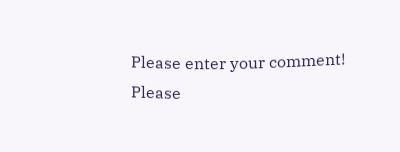Please enter your comment!
Please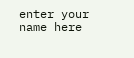enter your name here